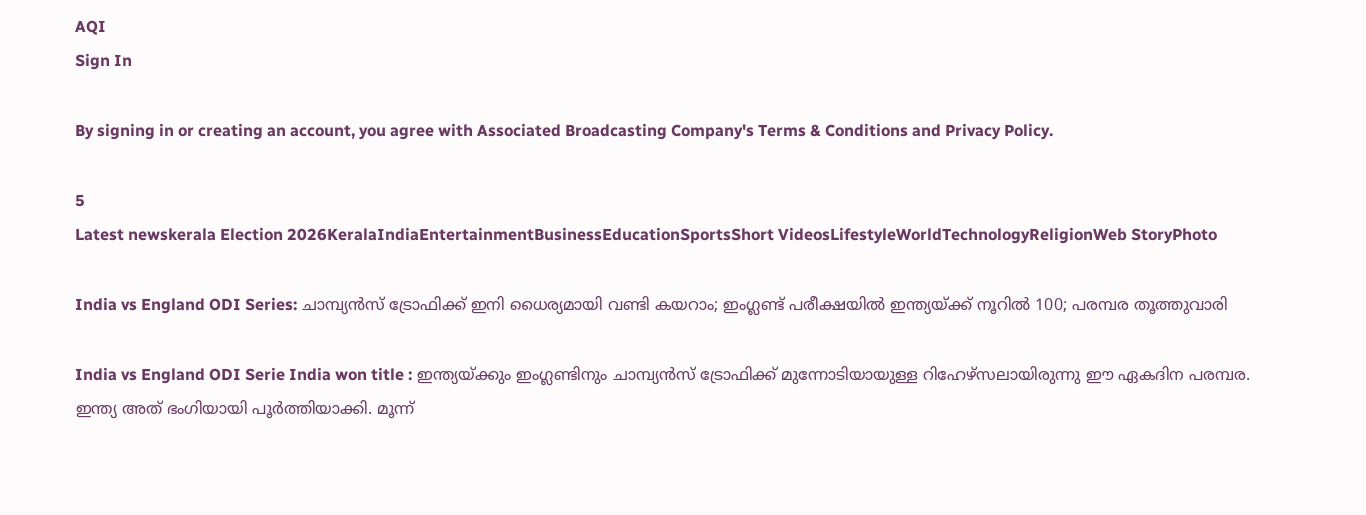AQI
Sign In

By signing in or creating an account, you agree with Associated Broadcasting Company's Terms & Conditions and Privacy Policy.

5
Latest newskerala Election 2026KeralaIndiaEntertainmentBusinessEducationSportsShort VideosLifestyleWorldTechnologyReligionWeb StoryPhoto

India vs England ODI Series: ചാമ്പ്യന്‍സ് ട്രോഫിക്ക് ഇനി ധൈര്യമായി വണ്ടി കയറാം; ഇംഗ്ലണ്ട് പരീക്ഷയില്‍ ഇന്ത്യയ്ക്ക് നൂറില്‍ 100; പരമ്പര തൂത്തുവാരി

India vs England ODI Serie India won title : ഇന്ത്യയ്ക്കും ഇംഗ്ലണ്ടിനും ചാമ്പ്യന്‍സ് ട്രോഫിക്ക് മുന്നോടിയായുള്ള റിഹേഴ്‌സലായിരുന്നു ഈ ഏകദിന പരമ്പര. ഇന്ത്യ അത് ഭംഗിയായി പൂര്‍ത്തിയാക്കി. മൂന്ന്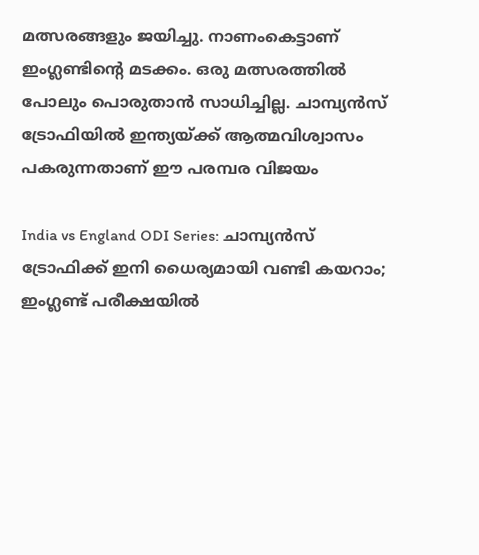മത്സരങ്ങളും ജയിച്ചു. നാണംകെട്ടാണ് ഇംഗ്ലണ്ടിന്റെ മടക്കം. ഒരു മത്സരത്തില്‍ പോലും പൊരുതാന്‍ സാധിച്ചില്ല. ചാമ്പ്യന്‍സ് ട്രോഫിയില്‍ ഇന്ത്യയ്ക്ക് ആത്മവിശ്വാസം പകരുന്നതാണ് ഈ പരമ്പര വിജയം

India vs England ODI Series: ചാമ്പ്യന്‍സ് ട്രോഫിക്ക് ഇനി ധൈര്യമായി വണ്ടി കയറാം; ഇംഗ്ലണ്ട് പരീക്ഷയില്‍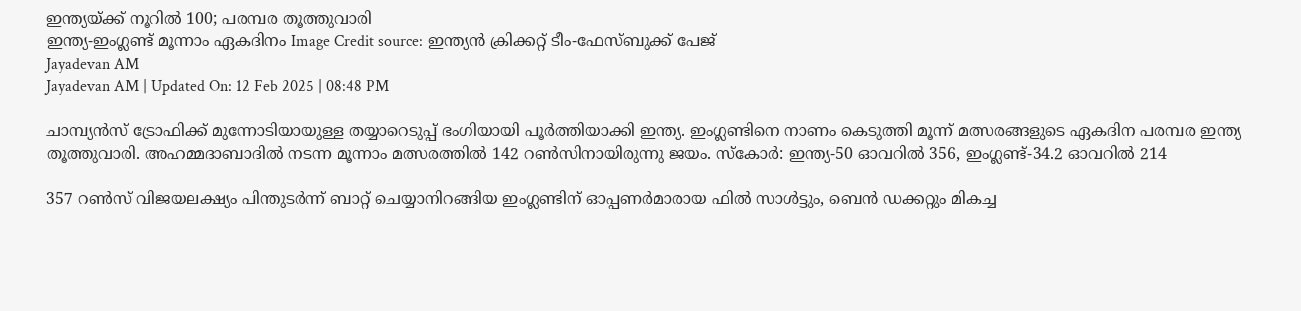ഇന്ത്യയ്ക്ക് നൂറില്‍ 100; പരമ്പര തൂത്തുവാരി
ഇന്ത്യ-ഇംഗ്ലണ്ട് മൂന്നാം ഏകദിനം Image Credit source: ഇന്ത്യന്‍ ക്രിക്കറ്റ് ടീം-ഫേസ്ബുക്ക് പേജ്‌
Jayadevan AM
Jayadevan AM | Updated On: 12 Feb 2025 | 08:48 PM

ചാമ്പ്യന്‍സ് ട്രോഫിക്ക് മുന്നോടിയായുള്ള തയ്യാറെടുപ്പ് ഭംഗിയായി പൂര്‍ത്തിയാക്കി ഇന്ത്യ. ഇംഗ്ലണ്ടിനെ നാണം കെടുത്തി മൂന്ന് മത്സരങ്ങളുടെ ഏകദിന പരമ്പര ഇന്ത്യ തൂത്തുവാരി. അഹമ്മദാബാദില്‍ നടന്ന മൂന്നാം മത്സരത്തില്‍ 142 റണ്‍സിനായിരുന്നു ജയം. സ്‌കോര്‍: ഇന്ത്യ-50 ഓവറില്‍ 356, ഇംഗ്ലണ്ട്-34.2 ഓവറില്‍ 214

357 റണ്‍സ് വിജയലക്ഷ്യം പിന്തുടര്‍ന്ന് ബാറ്റ് ചെയ്യാനിറങ്ങിയ ഇംഗ്ലണ്ടിന് ഓപ്പണര്‍മാരായ ഫില്‍ സാള്‍ട്ടും, ബെന്‍ ഡക്കറ്റും മികച്ച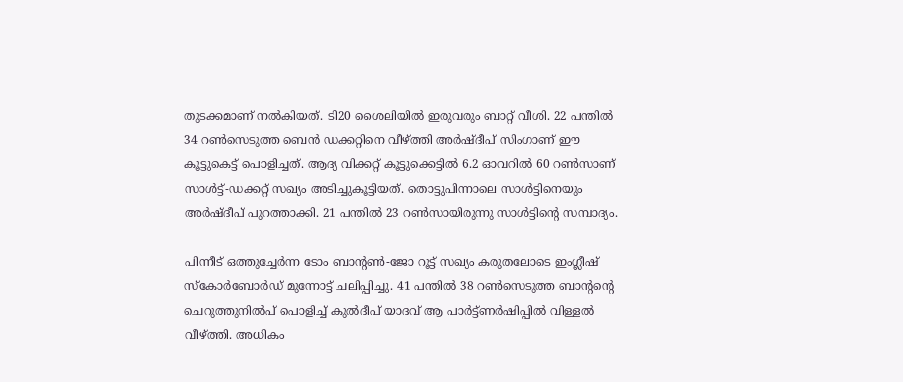തുടക്കമാണ് നല്‍കിയത്. ടി20 ശൈലിയില്‍ ഇരുവരും ബാറ്റ് വീശി. 22 പന്തില്‍ 34 റണ്‍സെടുത്ത ബെന്‍ ഡക്കറ്റിനെ വീഴ്ത്തി അര്‍ഷ്ദീപ് സിംഗാണ് ഈ കൂട്ടുകെട്ട് പൊളിച്ചത്. ആദ്യ വിക്കറ്റ്‌ കൂട്ടുക്കെട്ടില്‍ 6.2 ഓവറില്‍ 60 റണ്‍സാണ് സാള്‍ട്ട്-ഡക്കറ്റ് സഖ്യം അടിച്ചുകൂട്ടിയത്. തൊട്ടുപിന്നാലെ സാള്‍ട്ടിനെയും അര്‍ഷ്ദീപ് പുറത്താക്കി. 21 പന്തില്‍ 23 റണ്‍സായിരുന്നു സാള്‍ട്ടിന്റെ സമ്പാദ്യം.

പിന്നീട് ഒത്തുച്ചേര്‍ന്ന ടോം ബാന്റണ്‍-ജോ റൂട്ട് സഖ്യം കരുതലോടെ ഇംഗ്ലീഷ് സ്‌കോര്‍ബോര്‍ഡ് മുന്നോട്ട് ചലിപ്പിച്ചു. 41 പന്തില്‍ 38 റണ്‍സെടുത്ത ബാന്റന്റെ ചെറുത്തുനില്‍പ് പൊളിച്ച് കുല്‍ദീപ് യാദവ് ആ പാര്‍ട്ട്ണര്‍ഷിപ്പില്‍ വിള്ളല്‍ വീഴ്ത്തി. അധികം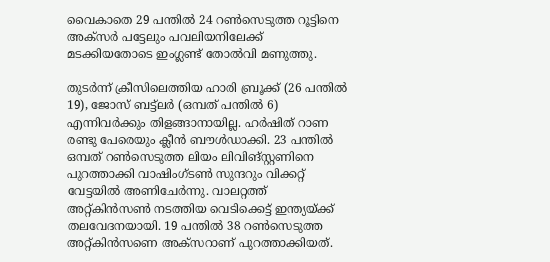വൈകാതെ 29 പന്തില്‍ 24 റണ്‍സെടുത്ത റൂട്ടിനെ അക്‌സര്‍ പട്ടേലും പവലിയനിലേക്ക് മടക്കിയതോടെ ഇംഗ്ലണ്ട് തോല്‍വി മണുത്തു.

തുടര്‍ന്ന് ക്രീസിലെത്തിയ ഹാരി ബ്രൂക്ക് (26 പന്തില്‍ 19), ജോസ് ബട്ട്‌ലര്‍ (ഒമ്പത് പന്തില്‍ 6) എന്നിവര്‍ക്കും തിളങ്ങാനായില്ല. ഹര്‍ഷിത് റാണ രണ്ടു പേരെയും ക്ലീന്‍ ബൗള്‍ഡാക്കി. 23 പന്തില്‍ ഒമ്പത് റണ്‍സെടുത്ത ലിയം ലിവിങ്സ്റ്റണിനെ പുറത്താക്കി വാഷിംഗ്ടണ്‍ സുന്ദറും വിക്കറ്റ് വേട്ടയില്‍ അണിചേര്‍ന്നു. വാലറ്റത്ത് അറ്റ്കിന്‍സണ്‍ നടത്തിയ വെടിക്കെട്ട് ഇന്ത്യയ്ക്ക് തലവേദനയായി. 19 പന്തില്‍ 38 റണ്‍സെടുത്ത അറ്റ്കിന്‍സണെ അക്‌സറാണ് പുറത്താക്കിയത്.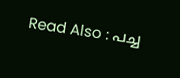Read Also : പച്ച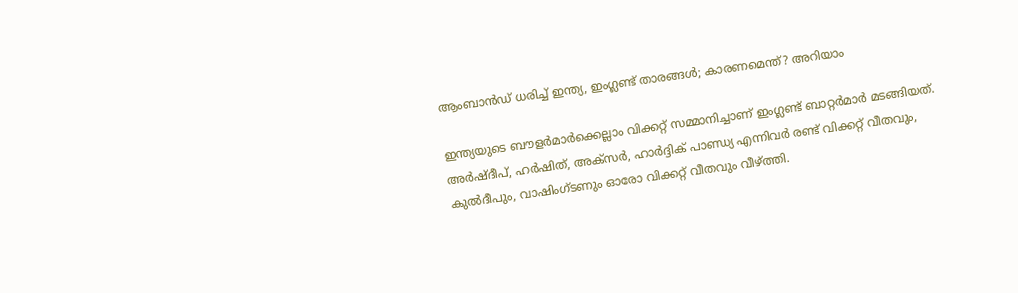ആംബാന്‍ഡ് ധരിച്ച് ഇന്ത്യ, ഇംഗ്ലണ്ട് താരങ്ങള്‍; കാരണമെന്ത്? അറിയാം

ഇന്ത്യയുടെ ബൗളര്‍മാര്‍ക്കെല്ലാം വിക്കറ്റ് സമ്മാനിച്ചാണ് ഇംഗ്ലണ്ട് ബാറ്റര്‍മാര്‍ മടങ്ങിയത്. അര്‍ഷ്ദീപ്, ഹര്‍ഷിത്, അക്‌സര്‍, ഹാര്‍ദ്ദിക് പാണ്ഡ്യ എന്നിവര്‍ രണ്ട് വിക്കറ്റ് വീതവും, കുല്‍ദീപും, വാഷിംഗ്ടണും ഓരോ വിക്കറ്റ് വീതവും വീഴ്ത്തി.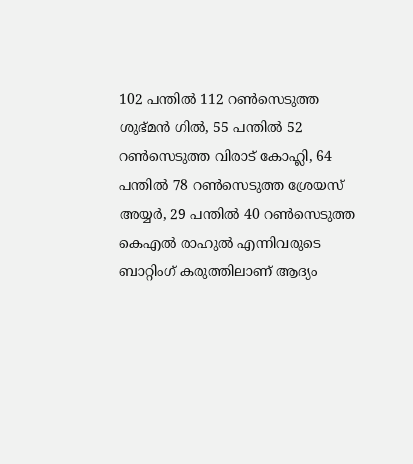102 പന്തില്‍ 112 റണ്‍സെടുത്ത ശുഭ്മന്‍ ഗില്‍, 55 പന്തില്‍ 52 റണ്‍സെടുത്ത വിരാട് കോഹ്ലി, 64 പന്തില്‍ 78 റണ്‍സെടുത്ത ശ്രേയസ് അയ്യര്‍, 29 പന്തില്‍ 40 റണ്‍സെടുത്ത കെഎല്‍ രാഹുല്‍ എന്നിവരുടെ ബാറ്റിംഗ് കരുത്തിലാണ് ആദ്യം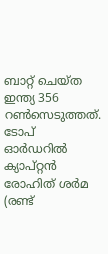ബാറ്റ് ചെയ്ത ഇന്ത്യ 356 റണ്‍സെടുത്തത്. ടോപ് ഓര്‍ഡറില്‍ ക്യാപ്റ്റന്‍ രോഹിത് ശര്‍മ (രണ്ട്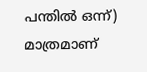പന്തില്‍ ഒന്ന്) മാത്രമാണ്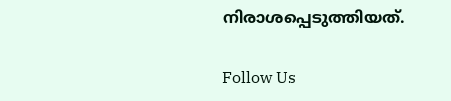നിരാശപ്പെടുത്തിയത്.

Follow Us